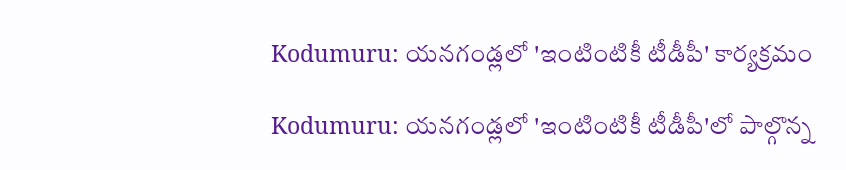Kodumuru: యనగండ్లలో 'ఇంటింటికీ టీడీపీ' కార్యక్రమం

Kodumuru: యనగండ్లలో 'ఇంటింటికీ టీడీపీ'లో పాల్గొన్న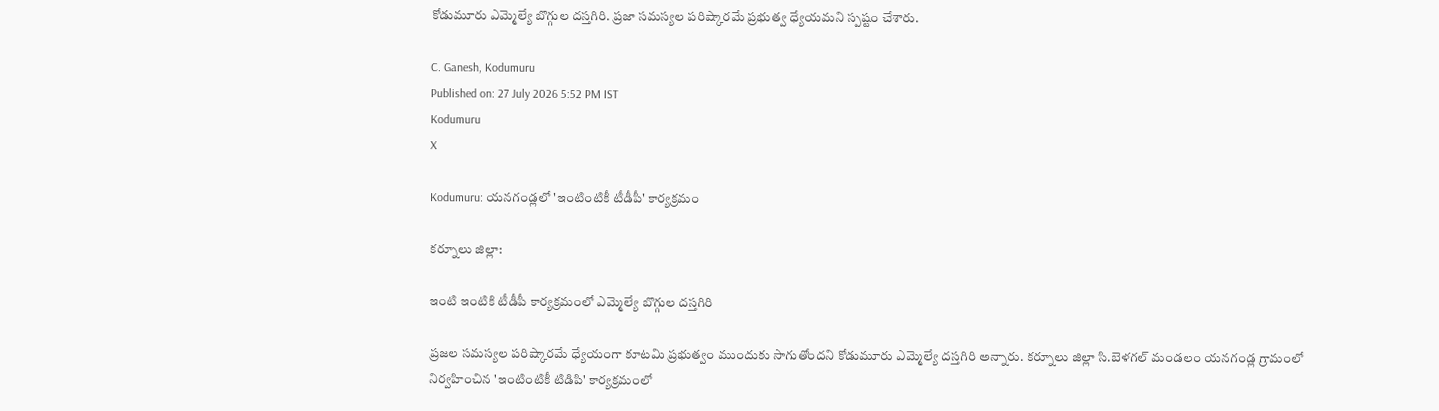కోడుమూరు ఎమ్మెల్యే బొగ్గుల దస్తగిరి. ప్రజా సమస్యల పరిష్కారమే ప్రభుత్వ ధ్యేయమని స్పష్టం చేశారు.

C. Ganesh, Kodumuru
Published on: 27 July 2026 5:52 PM IST
Kodumuru
X

Kodumuru: యనగండ్లలో 'ఇంటింటికీ టీడీపీ' కార్యక్రమం

కర్నూలు జిల్లా:

ఇంటి ఇంటికి టీడీపీ కార్యక్రమంలో ఎమ్మెల్యే బొగ్గుల దస్తగిరి

ప్రజల సమస్యల పరిష్కారమే ధ్యేయంగా కూటమి ప్రభుత్వం ముందుకు సాగుతోందని కోడుమూరు ఎమ్మెల్యే దస్తగిరి అన్నారు. కర్నూలు జిల్లా సి.బెళగల్ మండలం యనగండ్ల గ్రామంలో నిర్వహించిన 'ఇంటింటికీ టిడిపి' కార్యక్రమంలో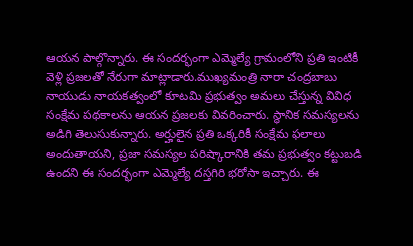ఆయన పాల్గొన్నారు. ఈ సందర్భంగా ఎమ్మెల్యే గ్రామంలోని ప్రతి ఇంటికీ వెళ్లి ప్రజలతో నేరుగా మాట్లాడారు.ముఖ్యమంత్రి నారా చంద్రబాబు నాయుడు నాయకత్వంలో కూటమి ప్రభుత్వం అమలు చేస్తున్న వివిధ సంక్షేమ పథకాలను ఆయన ప్రజలకు వివరించారు. స్థానిక సమస్యలను అడిగి తెలుసుకున్నారు. అర్హులైన ప్రతి ఒక్కరికీ సంక్షేమ ఫలాలు అందుతాయని, ప్రజా సమస్యల పరిష్కారానికి తమ ప్రభుత్వం కట్టుబడి ఉందని ఈ సందర్భంగా ఎమ్మెల్యే దస్తగిరి భరోసా ఇచ్చారు. ఈ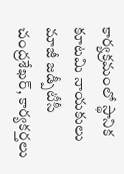కార్యక్రమంలో స్థానిక కూటమి నాయకులు మాజీ జడ్పీటీసీ చంద్రశేఖర్, కార్యకర్తలు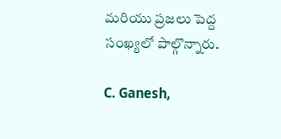మరియు ప్రజలు పెద్ద సంఖ్యలో పాల్గొన్నారు.

C. Ganesh,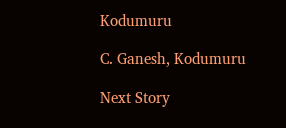Kodumuru

C. Ganesh, Kodumuru

Next Story